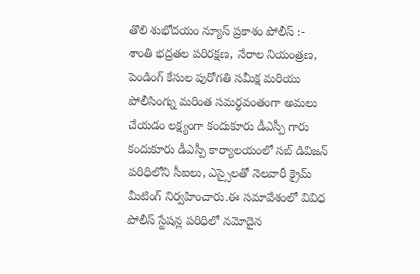తొలి శుభోదయం న్యూస్ ప్రకాశం పోలీస్ :-
శాంతి భద్రతల పరిరక్షణ, నేరాల నియంత్రణ, పెండింగ్ కేసుల పురోగతి సమీక్ష మరియు పోలీసింగ్ను మరింత సమర్థవంతంగా అమలు చేయడం లక్ష్యంగా కందుకూరు డీఎస్పీ గారు కందుకూరు డీఎస్పీ కార్యాలయంలో సబ్ డివిజన్ పరిధిలోని సీఐలు, ఎస్సైలతో నెలవారీ క్రైమ్ మీటింగ్ నిర్వహించారు.ఈ సమావేశంలో వివిధ పోలీస్ స్టేషన్ల పరిధిలో నమోదైన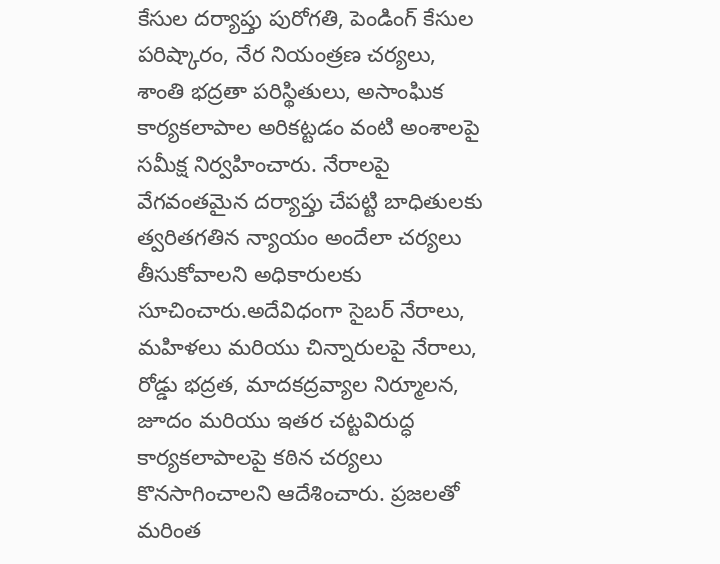కేసుల దర్యాప్తు పురోగతి, పెండింగ్ కేసుల పరిష్కారం, నేర నియంత్రణ చర్యలు, శాంతి భద్రతా పరిస్థితులు, అసాంఘిక కార్యకలాపాల అరికట్టడం వంటి అంశాలపై సమీక్ష నిర్వహించారు. నేరాలపై వేగవంతమైన దర్యాప్తు చేపట్టి బాధితులకు త్వరితగతిన న్యాయం అందేలా చర్యలు తీసుకోవాలని అధికారులకు సూచించారు.అదేవిధంగా సైబర్ నేరాలు, మహిళలు మరియు చిన్నారులపై నేరాలు, రోడ్డు భద్రత, మాదకద్రవ్యాల నిర్మూలన, జూదం మరియు ఇతర చట్టవిరుద్ధ కార్యకలాపాలపై కఠిన చర్యలు కొనసాగించాలని ఆదేశించారు. ప్రజలతో మరింత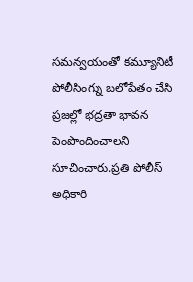సమన్వయంతో కమ్యూనిటీ పోలీసింగ్ను బలోపేతం చేసి ప్రజల్లో భద్రతా భావన పెంపొందించాలని సూచించారు.ప్రతి పోలీస్ అధికారి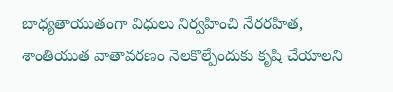బాధ్యతాయుతంగా విధులు నిర్వహించి నేరరహిత, శాంతియుత వాతావరణం నెలకొల్పేందుకు కృషి చేయాలని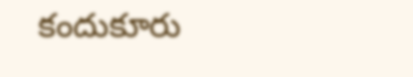కందుకూరు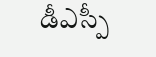డీఎస్పీ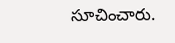సూచించారు.